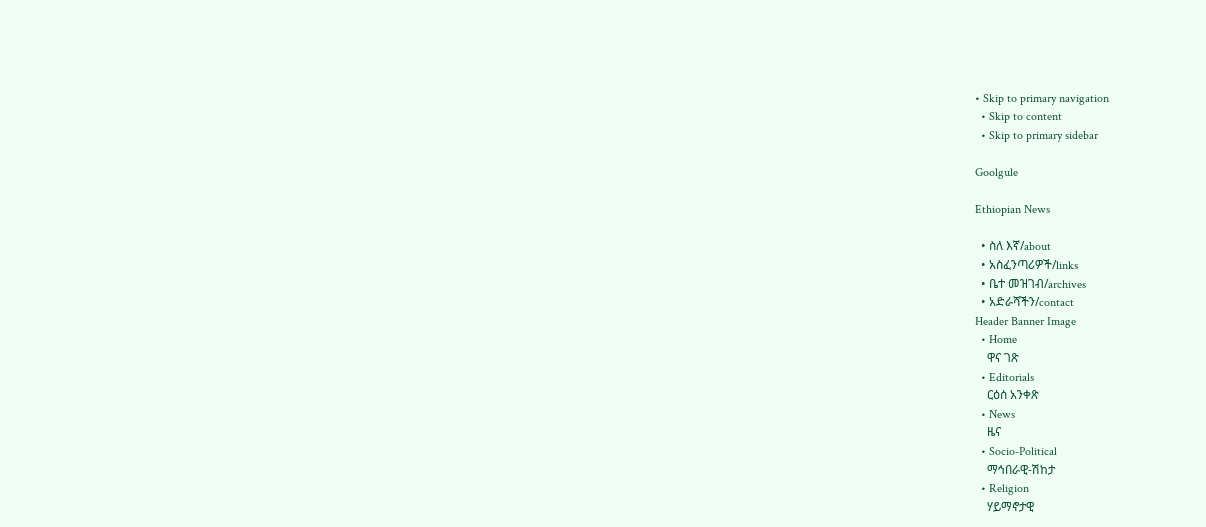• Skip to primary navigation
  • Skip to content
  • Skip to primary sidebar

Goolgule

Ethiopian News

  • ስለ እኛ/about
  • አስፈንጣሪዎች/links
  • ቤተ መዝገብ/archives
  • አድራሻችን/contact
Header Banner Image
  • Home
    ዋና ገጽ
  • Editorials
    ርዕሰ አንቀጽ
  • News
    ዜና
  • Socio-Political
    ማኅበራዊ-ሽከታ
  • Religion
    ሃይማኖታዊ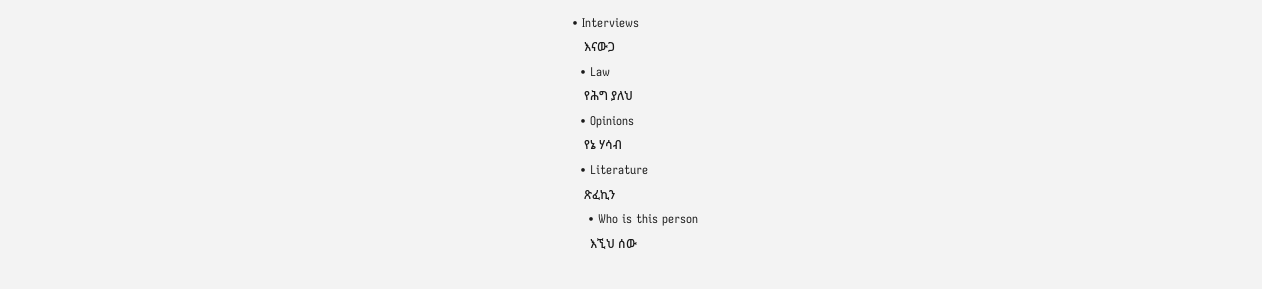• Interviews
    እናውጋ
  • Law
    የሕግ ያለህ
  • Opinions
    የኔ ሃሳብ
  • Literature
    ጽፈኪን
    • Who is this person
      እኚህ ሰው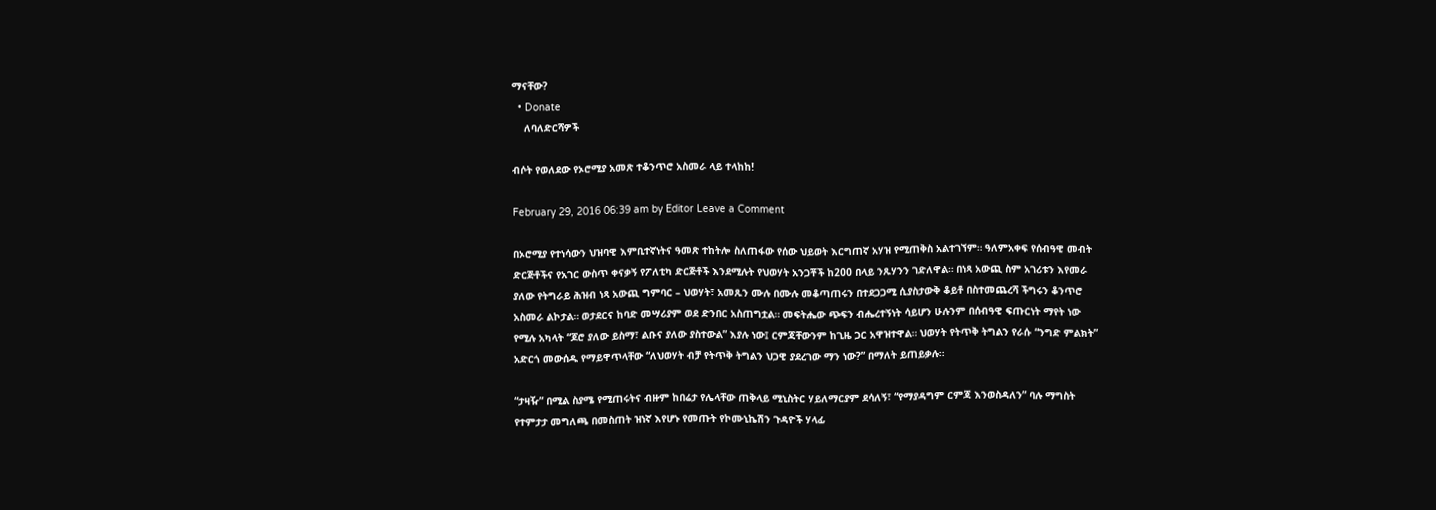ማናቸው?
  • Donate
    ለባለድርሻዎች

ብሶት የወለደው የኦሮሚያ አመጽ ተቆንጥሮ አስመራ ላይ ተላከከ!

February 29, 2016 06:39 am by Editor Leave a Comment

በኦሮሚያ የተነሳውን ህዝባዊ እምቢተኛነትና ዓመጽ ተከትሎ ስለጠፋው የሰው ህይወት እርግጠኛ አሃዝ የሚጠቅስ አልተገኘም። ዓለምአቀፍ የሰብዓዊ መብት ድርጅቶችና የአገር ውስጥ ቀናቃኝ የፖለቲካ ድርጅቶች እንደሚሉት የህወሃት አንጋቾች ከ200 በላይ ንጹሃንን ገድለዋል። በነጻ አውጪ ስም አገሪቱን እየመራ ያለው የትግራይ ሕዝብ ነጻ አውጪ ግምባር – ህወሃት፣ አመጹን ሙሉ በሙሉ መቆጣጠሩን በተደጋጋሚ ሲያስታውቅ ቆይቶ በስተመጨረሻ ችግሩን ቆንጥሮ አስመራ ልኮታል። ወታደርና ከባድ መሣሪያም ወደ ድንበር አስጠግቷል። መፍትሔው ጭፍን ብሔረተኝነት ሳይሆን ሁሉንም በሰብዓዊ ፍጡርነት ማየት ነው የሚሉ አካላት “ጆሮ ያለው ይስማ፣ ልቡና ያለው ያስተውል” እያሉ ነው፤ ርምጃቸውንም ከጊዜ ጋር አዋዝተዋል። ህወሃት የትጥቅ ትግልን የራሱ “ንግድ ምልክት” አድርጎ መውሰዱ የማይዋጥላቸው “ለህወሃት ብቻ የትጥቅ ትግልን ህጋዊ ያደረገው ማን ነው?” በማለት ይጠይቃሉ፡፡

“ታዛዥ” በሚል ስያሜ የሚጠሩትና ብዙም ከበሬታ የሌላቸው ጠቅላይ ሚኒስትር ሃይለማርያም ደሳለኝ፣ “የማያዳግም ርምጃ እንወስዳለን” ባሉ ማግስት የተምታታ መግለጫ በመስጠት ዝነኛ እየሆኑ የመጡት የኮሙኒኬሽን ጉዳዮች ሃላፊ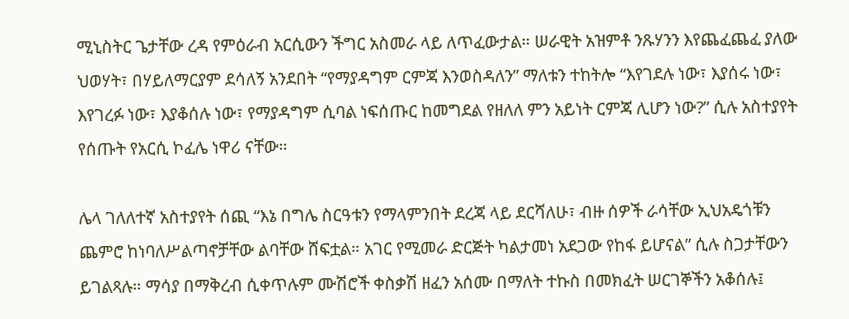ሚኒስትር ጌታቸው ረዳ የምዕራብ አርሲውን ችግር አስመራ ላይ ለጥፈውታል። ሠራዊት አዝምቶ ንጹሃንን እየጨፈጨፈ ያለው ህወሃት፣ በሃይለማርያም ደሳለኝ አንደበት “የማያዳግም ርምጃ እንወስዳለን” ማለቱን ተከትሎ “እየገደሉ ነው፣ እያሰሩ ነው፣ እየገረፉ ነው፣ እያቆሰሉ ነው፣ የማያዳግም ሲባል ነፍሰጡር ከመግደል የዘለለ ምን አይነት ርምጃ ሊሆን ነው?” ሲሉ አስተያየት የሰጡት የአርሲ ኮፈሌ ነዋሪ ናቸው።

ሌላ ገለለተኛ አስተያየት ሰጪ “እኔ በግሌ ስርዓቱን የማላምንበት ደረጃ ላይ ደርሻለሁ፣ ብዙ ሰዎች ራሳቸው ኢህአዴጎቹን ጨምሮ ከነባለሥልጣኖቻቸው ልባቸው ሸፍቷል። አገር የሚመራ ድርጅት ካልታመነ አደጋው የከፋ ይሆናል” ሲሉ ስጋታቸውን ይገልጻሉ። ማሳያ በማቅረብ ሲቀጥሉም ሙሽሮች ቀስቃሽ ዘፈን አሰሙ በማለት ተኩስ በመክፈት ሠርገኞችን አቆሰሉ፤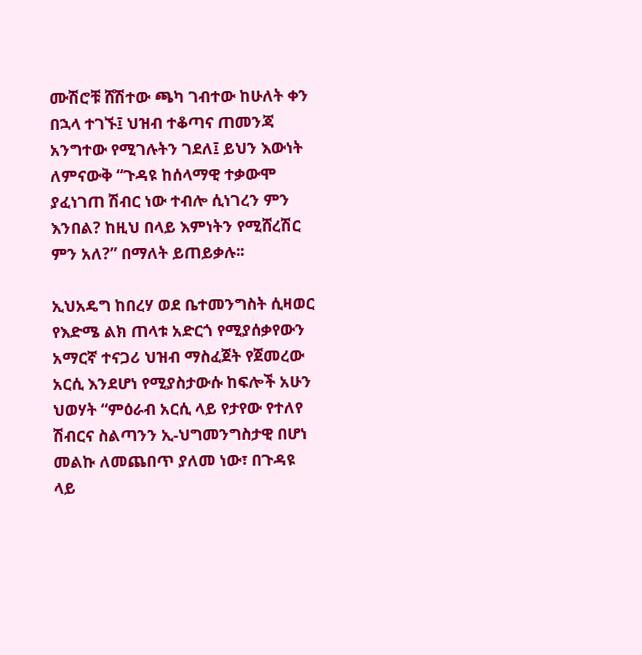ሙሽሮቹ ሸሽተው ጫካ ገብተው ከሁለት ቀን በኋላ ተገኙ፤ ህዝብ ተቆጣና ጠመንጃ አንግተው የሚገሉትን ገደለ፤ ይህን እውነት ለምናውቅ “ጉዳዩ ከሰላማዊ ተቃውሞ ያፈነገጠ ሽብር ነው ተብሎ ሲነገረን ምን እንበል? ከዚህ በላይ እምነትን የሚሸረሽር ምን አለ?” በማለት ይጠይቃሉ፡፡

ኢህአዴግ ከበረሃ ወደ ቤተመንግስት ሲዛወር የእድሜ ልክ ጠላቱ አድርጎ የሚያሰቃየውን አማርኛ ተናጋሪ ህዝብ ማስፈጀት የጀመረው አርሲ እንደሆነ የሚያስታውሱ ከፍሎች አሁን ህወሃት “ምዕራብ አርሲ ላይ የታየው የተለየ ሽብርና ስልጣንን ኢ-ህግመንግስታዊ በሆነ መልኩ ለመጨበጥ ያለመ ነው፣ በጉዳዩ ላይ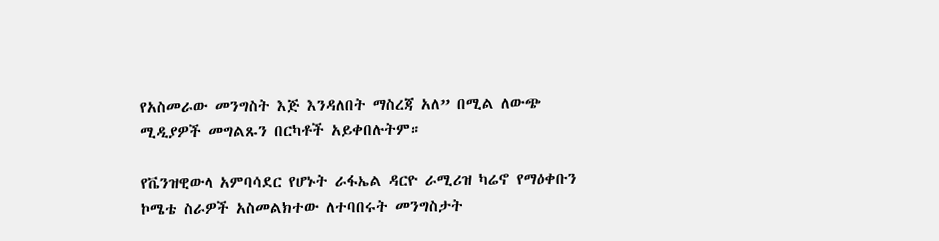የአስመራው መንግስት እጅ እንዳለበት ማስረጃ አለ” በሚል ለውጭ ሚዲያዎች መግልጹን በርካቶች አይቀበሉትም።

የቬንዝዊውላ አምባሳደር የሆኑት ራፋኤል ዳርዮ ራሚሪዝ ካሬኖ የማዕቀቡን ኮሜቴ ስራዎች አስመልክተው ለተባበሩት መንግስታት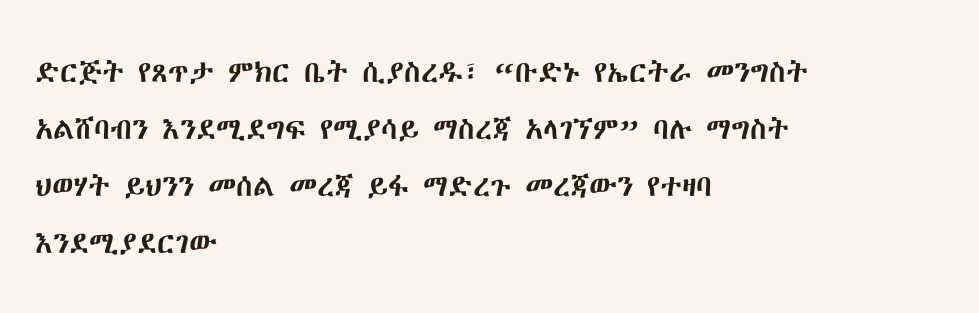ድርጅት የጸጥታ ምክር ቤት ሲያስረዱ፣ “ቡድኑ የኤርትራ መንግስት አልሸባብን እንደሚደግፍ የሚያሳይ ማስረጃ አላገኘም” ባሉ ማግስት ህወሃት ይህንን መሰል መረጃ ይፋ ማድረጉ መረጃውን የተዛባ እንደሚያደርገው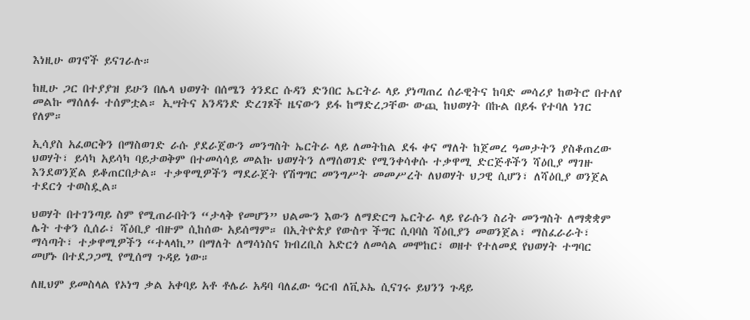እነዚሁ ወገኖች ይናገራሉ።

ከዚሁ ጋር በተያያዝ ይሁን በሌላ ህወሃት በሰሜን ጎንደር ሱዳን ድንበር ኤርትራ ላይ ያነጣጠረ ሰራዊትና ከባድ መሳሪያ ከወትሮ በተለየ መልኩ ማሰለፉ ተሰምቷል። ኢሣትና አንዳንድ ድረገጾች ዜናውን ይፋ ከማድረጋቸው ውጪ ከህወሃት በኩል በይፋ የተባለ ነገር የለም።

ኢሳያስ አፈወርቅን በማስወገድ ራሱ ያደራጀውን መንግስት ኤርትራ ላይ ለመትከል ደፋ ቀና ማለት ከጀመረ ዓመታትን ያስቆጠረው ህወሃት፣ ይሳካ አይሳካ ባይታወቅም በተመሳሳይ መልኩ ህወሃትን ለማሰወገድ የሚንቀሳቀሱ ተቃዋሚ ድርጅቶችን ሻዕቢያ ማገዙ እንደወንጀል ይቆጠርበታል። ተቃዋሚዎችን ማደራጀት የሽግግር መንግሥት መመሥረት ለህወሃት ህጋዊ ሲሆን፣ ለሻዕቢያ ወንጀል ተደርጎ ተወስዷል።

ህወሃት በተገንጣይ ስም የሚጠራበትን “ታላቅ የመሆን” ህልሙን እውን ለማድርግ ኤርትራ ላይ የራሱን ስሪት መንግስት ለማቋቋም ሌት ተቀን ሲሰራ፣ ሻዕቢያ ብዙም ሲከሰው አይሰማም። በኢትዮጵያ የውስጥ ችግር ሲባባስ ሻዕቢያን መወንጀል፣ ማስፈራራት፣ ማሳጣት፣ ተቃዋሚዎችን “ተላላኪ” በማለት ለማሳነስና ክብረቢስ አድርጎ ለመሳል መሞከር፣ ወዘተ የተለመደ የህወሃት ተግባር መሆኑ በተደጋጋሚ የሚሰማ ጉዳይ ነው።

ለዚህም ይመስላል የኦነግ ቃል አቀባይ አቶ ቶሌራ አዳባ ባለፈው ዓርብ ለቪኦኤ ሲናገሩ ይህንን ጉዳይ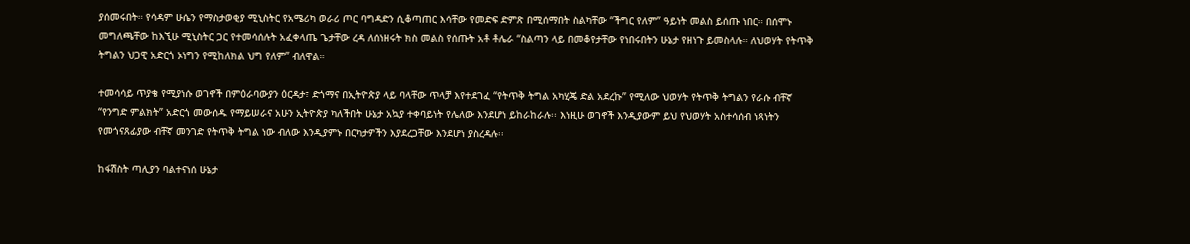ያሰመሩበት። የሳዳም ሁሴን የማስታወቂያ ሚኒስትር የአሜሪካ ወራሪ ጦር ባግዳድን ሲቆጣጠር እሳቸው የመድፍ ድምጽ በሚሰማበት ስልካቸው “ችግር የለም” ዓይነት መልስ ይሰጡ ነበር። በሰሞኑ መግለጫቸው ከእኚሁ ሚኒስትር ጋር የተመሳሰሉት አፈቀላጤ ጌታቸው ረዳ ለሰነዘሩት ክስ መልስ የሰጡት አቶ ቶሌራ “ስልጣን ላይ በመቆየታቸው የነበሩበትን ሁኔታ የዘነጉ ይመስላሉ። ለህወሃት የትጥቅ ትግልን ህጋዊ አድርጎ ኦነግን የሚከለክል ህግ የለም” ብለዋል።

ተመሳሳይ ጥያቄ የሚያነሱ ወገኖች በምዕራባውያን ዕርዳታ፣ ድጎማና በኢትዮጵያ ላይ ባላቸው ጥላቻ እየተደገፈ “የትጥቅ ትግል አካሂጄ ድል አደረኩ” የሚለው ህወሃት የትጥቅ ትግልን የራሱ ብቸኛ “የንግድ ምልክት” አድርጎ መውሰዱ የማይሠራና አሁን ኢትዮጵያ ካለችበት ሁኔታ አኳያ ተቀባይነት የሌለው እንደሆነ ይከራከራሉ፡፡ እነዚሁ ወገኖች እንዲያውም ይህ የህወሃት አስተሳሰብ ነጻነትን የመጎናጸፊያው ብቸኛ መንገድ የትጥቅ ትግል ነው ብለው እንዲያምኑ በርካታዎችን እያደረጋቸው እንደሆነ ያስረዳሉ፡፡

ከፋሽስት ጣሊያን ባልተናነሰ ሁኔታ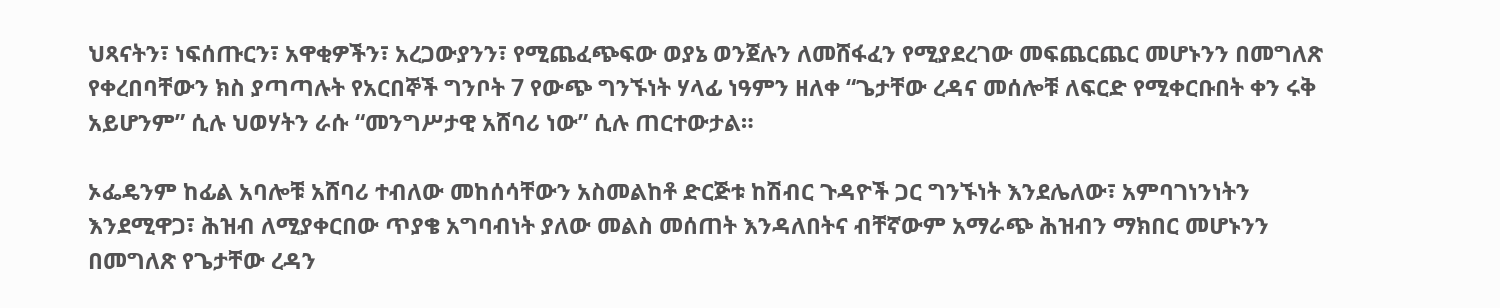ህጻናትን፣ ነፍሰጡርን፣ አዋቂዎችን፣ አረጋውያንን፣ የሚጨፈጭፍው ወያኔ ወንጀሉን ለመሸፋፈን የሚያደረገው መፍጨርጨር መሆኑንን በመግለጽ የቀረበባቸውን ክስ ያጣጣሉት የአርበኞች ግንቦት 7 የውጭ ግንኙነት ሃላፊ ነዓምን ዘለቀ “ጌታቸው ረዳና መሰሎቹ ለፍርድ የሚቀርቡበት ቀን ሩቅ አይሆንም” ሲሉ ህወሃትን ራሱ “መንግሥታዊ አሸባሪ ነው” ሲሉ ጠርተውታል።

ኦፌዴንም ከፊል አባሎቹ አሸባሪ ተብለው መከሰሳቸውን አስመልከቶ ድርጅቱ ከሽብር ጉዳዮች ጋር ግንኙነት እንደሌለው፣ አምባገነንነትን እንደሚዋጋ፣ ሕዝብ ለሚያቀርበው ጥያቄ አግባብነት ያለው መልስ መሰጠት እንዳለበትና ብቸኛውም አማራጭ ሕዝብን ማክበር መሆኑንን በመግለጽ የጌታቸው ረዳን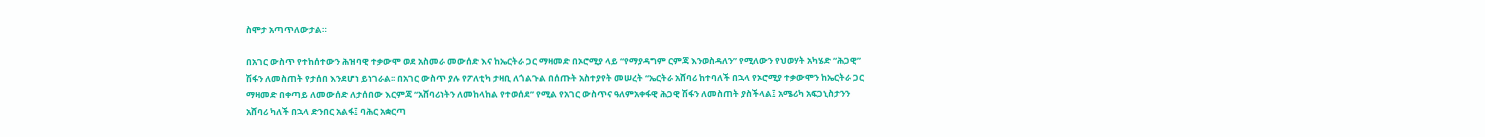ስሞታ አጣጥለውታል።

በአገር ውስጥ የተከሰተውን ሕዝባዊ ተቃውሞ ወደ አስመራ መውሰድ እና ከኤርትራ ጋር ማዛመድ በኦሮሚያ ላይ “የማያዳግም ርምጃ እንወስዳለን” የሚለውን የህወሃት አካሄድ “ሕጋዊ” ሽፋን ለመስጠት የታሰበ እንደሆነ ይነገራል፡፡ በአገር ውስጥ ያሉ የፖለቲካ ታዛቢ ለጎልጉል በሰጡት አስተያየት መሠረት “ኤርትራ አሸባሪ ከተባለች በኋላ የኦሮሚያ ተቃውሞን ከኤርትራ ጋር ማዛመድ በቀጣይ ለመውሰድ ለታሰበው እርምጃ “አሸባሪነትን ለመከላከል የተወሰደ” የሚል የአገር ውስጥና ዓለምአቀፋዊ ሕጋዊ ሽፋን ለመስጠት ያስችላል፤ አሜሪካ አፍጋኒስታንን አሸባሪ ካለች በኋላ ድንበር አልፋ፤ ባሕር አቋርጣ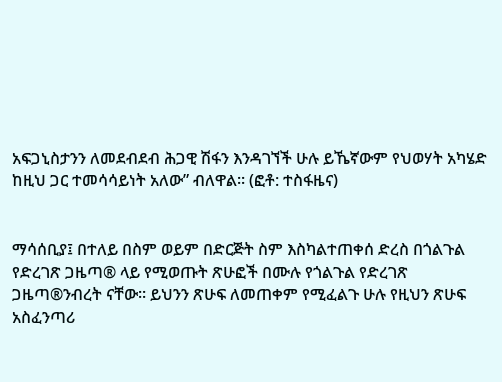አፍጋኒስታንን ለመደብደብ ሕጋዊ ሽፋን እንዳገኘች ሁሉ ይኼኛውም የህወሃት አካሄድ ከዚህ ጋር ተመሳሳይነት አለው” ብለዋል፡፡ (ፎቶ: ተስፋዜና)


ማሳሰቢያ፤ በተለይ በስም ወይም በድርጅት ስም እስካልተጠቀሰ ድረስ በጎልጉል የድረገጽ ጋዜጣ® ላይ የሚወጡት ጽሁፎች በሙሉ የጎልጉል የድረገጽ ጋዜጣ®ንብረት ናቸው፡፡ ይህንን ጽሁፍ ለመጠቀም የሚፈልጉ ሁሉ የዚህን ጽሁፍ አስፈንጣሪ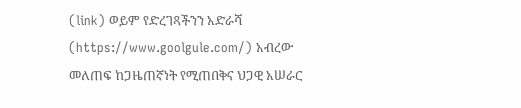(link) ወይም የድረገጻችንን አድራሻ (https://www.goolgule.com/) አብረው መለጠፍ ከጋዜጠኛነት የሚጠበቅና ህጋዊ አሠራር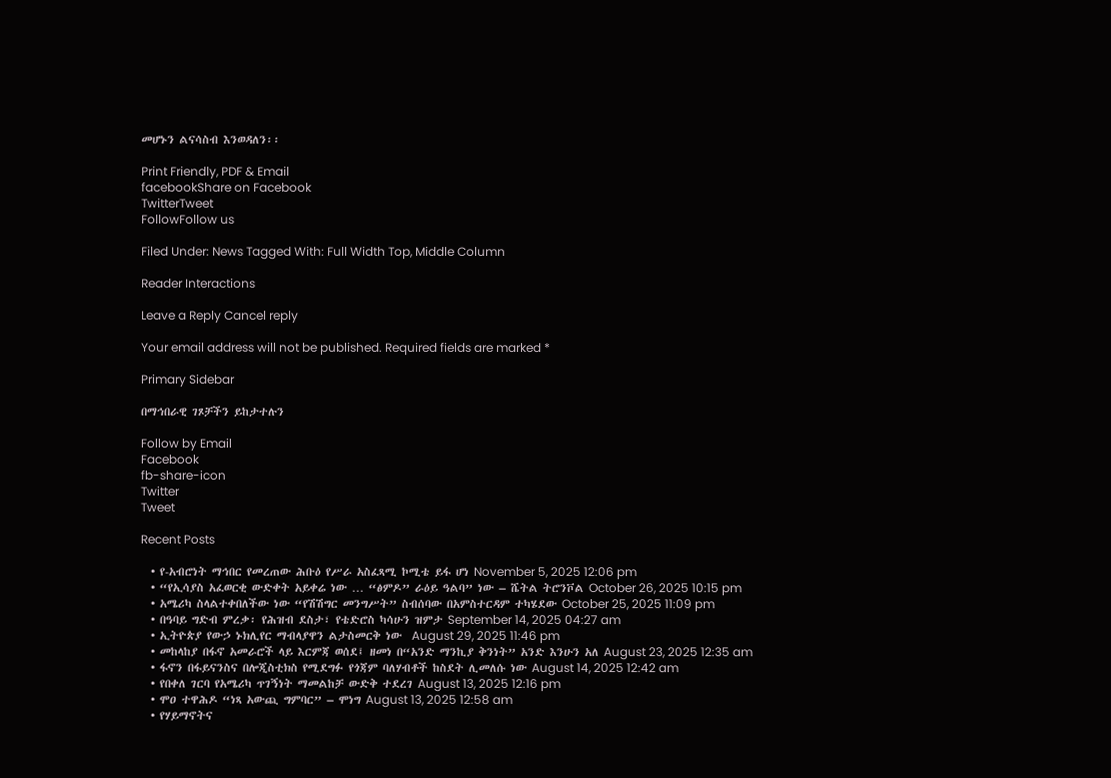መሆኑን ልናሳስብ እንወዳለን፡፡

Print Friendly, PDF & Email
facebookShare on Facebook
TwitterTweet
FollowFollow us

Filed Under: News Tagged With: Full Width Top, Middle Column

Reader Interactions

Leave a Reply Cancel reply

Your email address will not be published. Required fields are marked *

Primary Sidebar

በማኅበራዊ ገጾቻችን ይከታተሉን

Follow by Email
Facebook
fb-share-icon
Twitter
Tweet

Recent Posts

  • የ-አብሮነት ማኅበር የመረጠው ሕቡዕ የሥራ አስፈጻሚ ኮሚቴ ይፋ ሆነ November 5, 2025 12:06 pm
  • “የኢሳያስ አፈወርቂ ውድቀት አይቀሬ ነው … “ፅምዶ” ራዕይ ዓልባ” ነው – ሼትል ትሮንቮል October 26, 2025 10:15 pm
  • አሜሪካ ስላልተቀበለችው ነው “የሽሽግር መንግሥት” ስብሰባው በአምስተርዳም ተካሄደው October 25, 2025 11:09 pm
  • በዓባይ ግድብ ምረቃ፡ የሕዝብ ደስታ፣ የቴድሮስ ካሳሁን ዝምታ September 14, 2025 04:27 am
  • ኢትዮጵያ የውኃ ኑክሊየር ማብላያዋን ልታስመርቅ ነው  August 29, 2025 11:46 pm
  • መከላከያ በፋኖ አመራሮች ላይ እርምጃ ወሰደ፤ ዘመነ በ“አንድ ማንኪያ ቅንነት” አንድ እንሁን አለ August 23, 2025 12:35 am
  • ፋኖን በፋይናንስና በሎጂስቲክስ የሚደግፉ የጎጃም ባለሃብቶች ከስደት ሊመለሱ ነው August 14, 2025 12:42 am
  • የበቀለ ገርባ የአሜሪካ ጥገኝነት ማመልከቻ ውድቅ ተደረገ August 13, 2025 12:16 pm
  • ሞዐ ተዋሕዶ “ነጻ አውጪ ግምባር” – ሞነግ August 13, 2025 12:58 am
  • የሃይማኖትና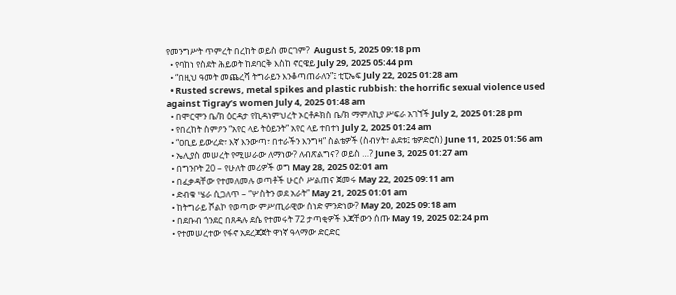የመንግሥት ጥምረት በረከት ወይስ መርገም?  August 5, 2025 09:18 pm
  • የባከነ የስደት ሕይወት ከደባርቅ እስከ ኖርዌይ July 29, 2025 05:44 pm
  • “በዚህ ዓመት መጨረሻ ትግራይን እንቆጣጠራለን”፤ ቲፒኤፍ July 22, 2025 01:28 am
  • Rusted screws, metal spikes and plastic rubbish: the horrific sexual violence used against Tigray’s women July 4, 2025 01:48 am
  • በሞርሞን ቤ/ክ ዕርዳታ የኪዳነምህረት ኦርቶዶክስ ቤ/ክ ማምለኪያ ሥፍራ አገኘች July 2, 2025 01:28 pm
  • የበረከት ስምዖን “አየር ላይ ትዕይንት” አየር ላይ ተበተነ July 2, 2025 01:24 am
  • “ዐቢይ ይውረድ፣ እኛ እንውጣ፣ በተራችን እንግዛ” ስልቴዎች (ስብሃት፣ ልደቱ፤ ቴዎድሮስ) June 11, 2025 01:56 am
  • ኤሊያስ መሠረት የሚሠራው ለማነው? ለብጽልግና? ወይስ …? June 3, 2025 01:27 am
  • በግንቦት 20 – የሁለት መሪዎች ወግ May 28, 2025 02:01 am
  • በፈቃዳቸው የተመለመሉ ወጣቶች ሁርሶ ሥልጠና ጀመሩ May 22, 2025 09:11 am
  • ድብቁ ሤራ ሲጋለጥ – “ሦስትን ወደ አራት” May 21, 2025 01:01 am
  • ከትግራይ ሾልኮ የወጣው ምሥጢራዊው ሰነድ ምንድነው? May 20, 2025 09:18 am
  • በደቡብ ጎንደር በጸዳሉ ደሴ የተመሩት 72 ታጣቂዎች እጃቸውን ሰጡ May 19, 2025 02:24 pm
  • የተመሠረተው የፋኖ አደረጃጀት ዋነኛ ዓላማው ድርድር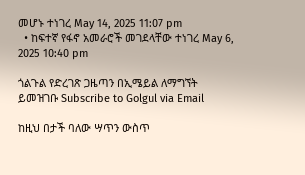መሆኑ ተነገረ May 14, 2025 11:07 pm
  • ከፍተኛ የፋኖ አመራሮች መገደላቸው ተነገረ May 6, 2025 10:40 pm

ጎልጉል የድረገጽ ጋዜጣን በኢሜይል ለማግኘት ይመዝገቡ Subscribe to Golgul via Email

ከዚህ በታች ባለው ሣጥን ውስጥ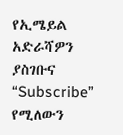የኢሜይል አድራሻዎን ያስገቡና “Subscribe” የሚለውን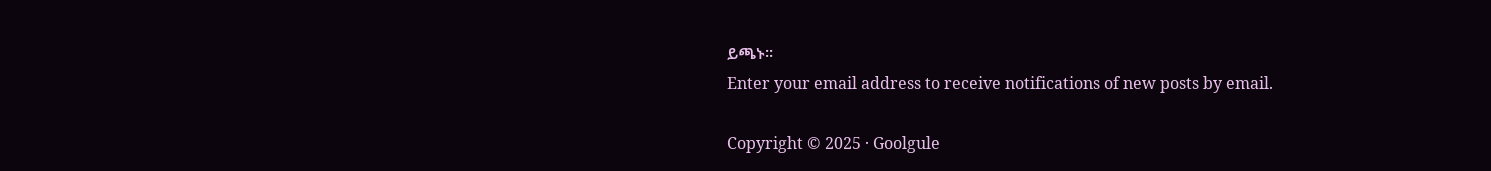ይጫኑ፡፡
Enter your email address to receive notifications of new posts by email.

Copyright © 2025 · Goolgule